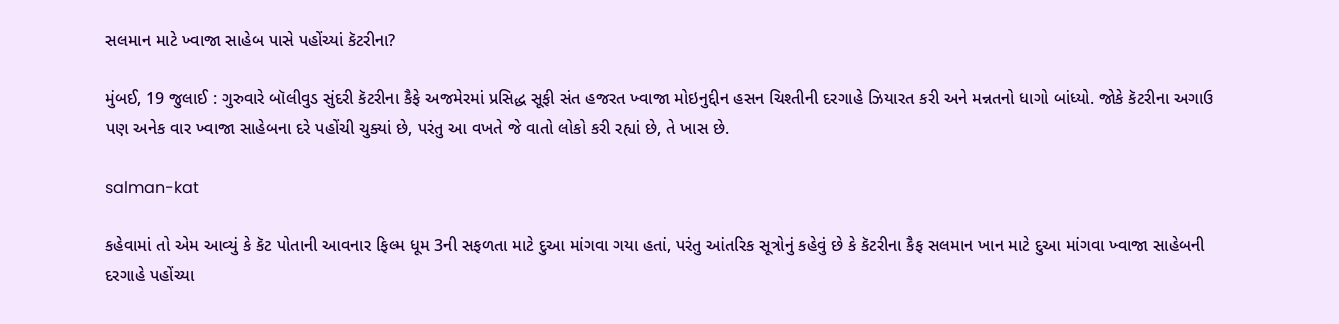સલમાન માટે ખ્વાજા સાહેબ પાસે પહોંચ્યાં કૅટરીના?

મુંબઈ, 19 જુલાઈ : ગુરુવારે બૉલીવુડ સુંદરી કૅટરીના કૈફે અજમેરમાં પ્રસિદ્ધ સૂફી સંત હજરત ખ્વાજા મોઇનુદ્દીન હસન ચિશ્તીની દરગાહે ઝિયારત કરી અને મન્નતનો ધાગો બાંધ્યો. જોકે કૅટરીના અગાઉ પણ અનેક વાર ખ્વાજા સાહેબના દરે પહોંચી ચુક્યાં છે, પરંતુ આ વખતે જે વાતો લોકો કરી રહ્યાં છે, તે ખાસ છે.

salman-kat

કહેવામાં તો એમ આવ્યું કે કૅટ પોતાની આવનાર ફિલ્મ ધૂમ 3ની સફળતા માટે દુઆ માંગવા ગયા હતાં, પરંતુ આંતરિક સૂત્રોનું કહેવું છે કે કૅટરીના કૈફ સલમાન ખાન માટે દુઆ માંગવા ખ્વાજા સાહેબની દરગાહે પહોંચ્યા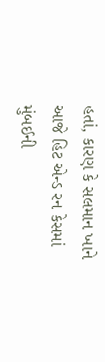હતાં, કારણ કે સલમાન ખાને આજે હિટ એન્ડ રન કેસમાં મુંબઈની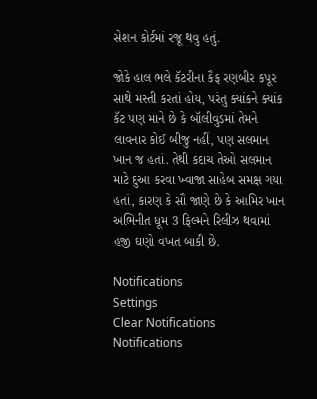સેશન કોર્ટમાં રજૂ થવુ હતું.

જોકે હાલ ભલે કૅટરીના કૈફ રણબીર કપૂર સાથે મસ્તી કરતાં હોય, પરંતુ ક્યાંકને ક્યાંક કૅટ પણ માને છે કે બૉલીવુડમાં તેમને લાવનાર કોઈ બીજુ નહીં, પણ સલમાન ખાન જ હતાં. તેથી કદાચ તેઓ સલમાન માટે દુઆ કરવા ખ્વાજા સાહેબ સમક્ષ ગયા હતાં, કારણ કે સૌ જાણે છે કે આમિર ખાન અભિનીત ધૂમ 3 ફિલ્મને રિલીઝ થવામાં હજી ઘણો વખત બાકી છે.

Notifications
Settings
Clear Notifications
Notifications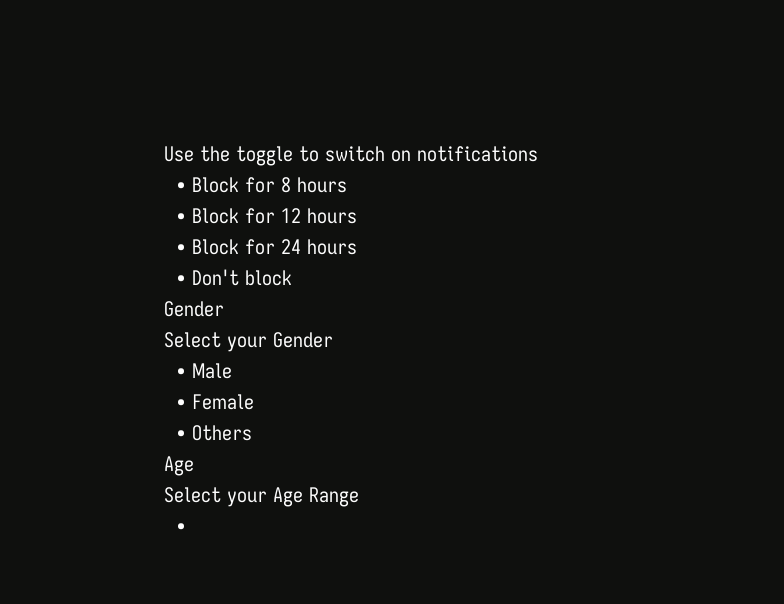Use the toggle to switch on notifications
  • Block for 8 hours
  • Block for 12 hours
  • Block for 24 hours
  • Don't block
Gender
Select your Gender
  • Male
  • Female
  • Others
Age
Select your Age Range
  •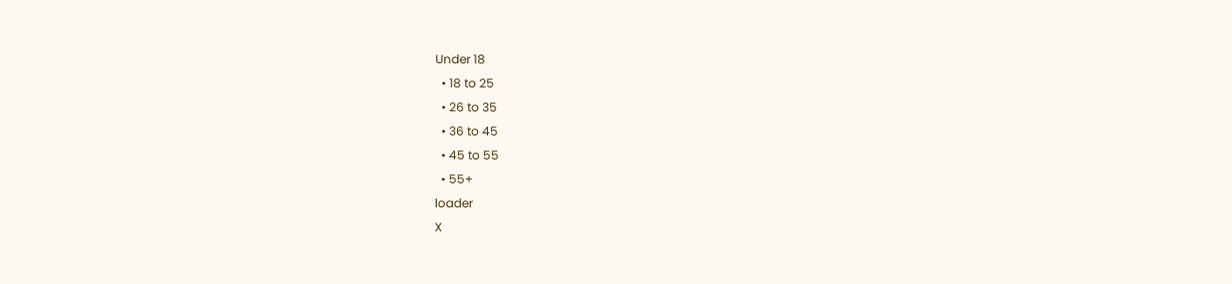Under 18
  • 18 to 25
  • 26 to 35
  • 36 to 45
  • 45 to 55
  • 55+
loader
X